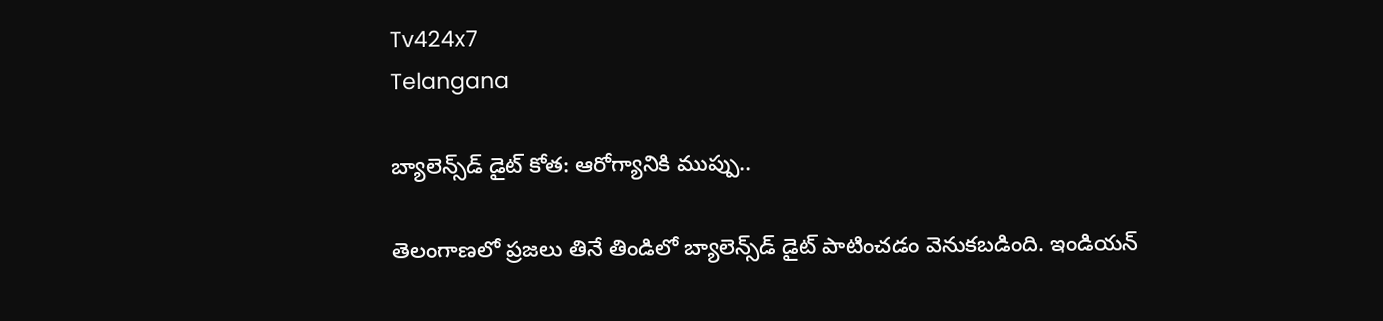Tv424x7
Telangana

బ్యాలెన్స్‌డ్ డైట్ కోత: ఆరోగ్యానికి ముప్పు..

తెలంగాణలో ప్రజలు తినే తిండిలో బ్యాలెన్స్‌డ్ డైట్ పాటించడం వెనుకబడింది. ఇండియన్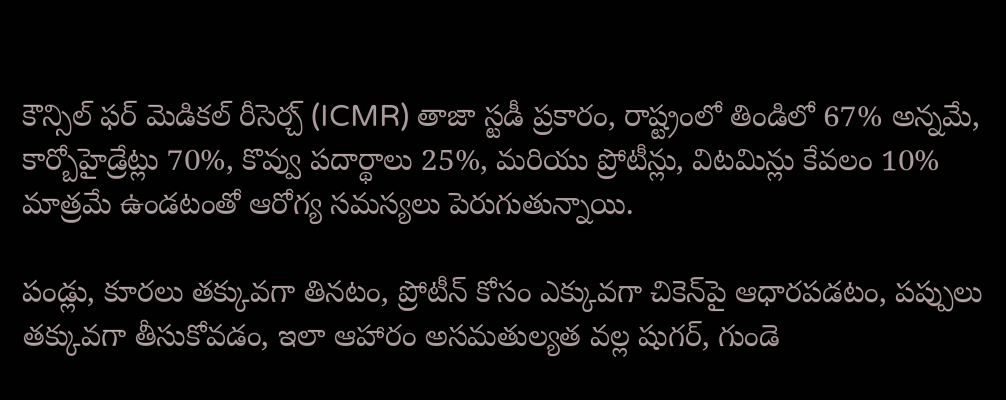కౌన్సిల్ ఫర్ మెడికల్ రీసెర్చ్ (ICMR) తాజా స్టడీ ప్రకారం, రాష్ట్రంలో తిండిలో 67% అన్నమే, కార్బోహైడ్రేట్లు 70%, కొవ్వు పదార్థాలు 25%, మరియు ప్రోటీన్లు, విటమిన్లు కేవలం 10% మాత్రమే ఉండటంతో ఆరోగ్య సమస్యలు పెరుగుతున్నాయి.

పండ్లు, కూరలు తక్కువగా తినటం, ప్రోటీన్ కోసం ఎక్కువగా చికెన్‌పై ఆధారపడటం, పప్పులు తక్కువగా తీసుకోవడం, ఇలా ఆహారం అసమతుల్యత వల్ల షుగర్, గుండె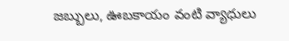జబ్బులు, ఊబకాయం వంటి వ్యాధులు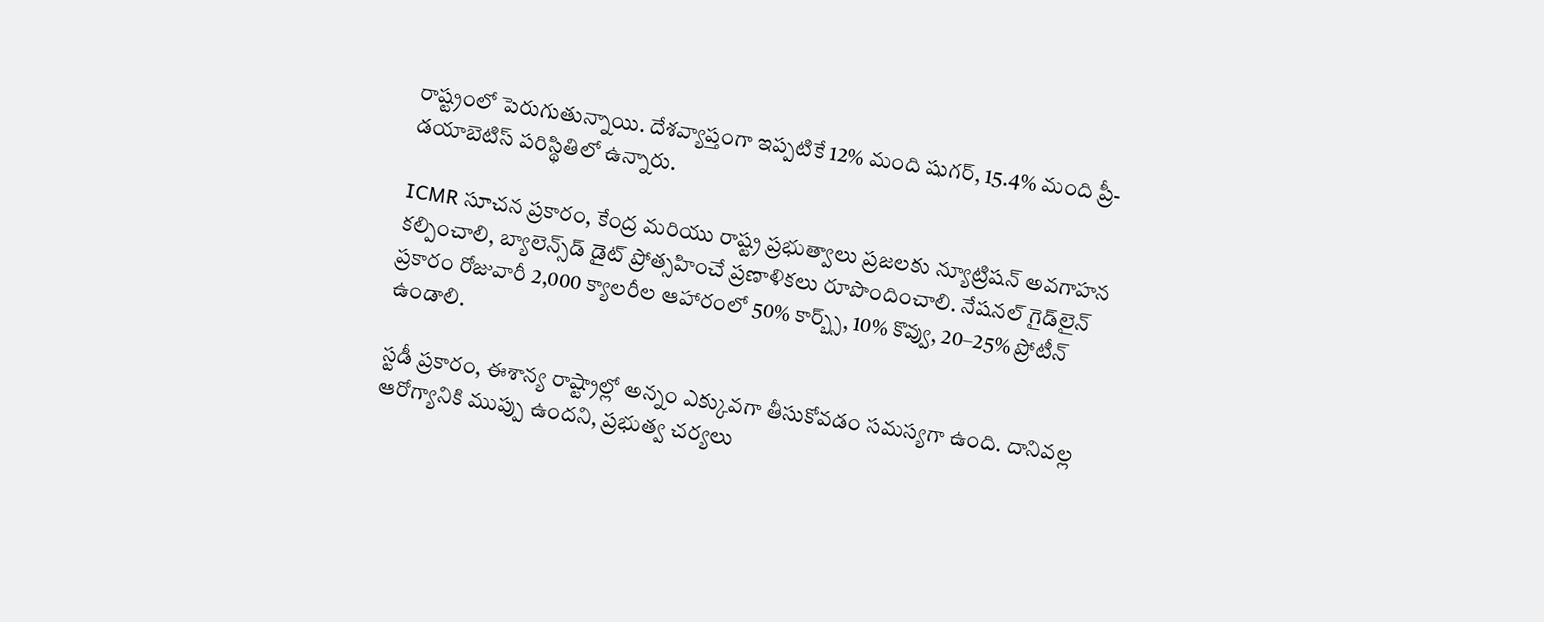రాష్ట్రంలో పెరుగుతున్నాయి. దేశవ్యాప్తంగా ఇప్పటికే 12% మంది షుగర్, 15.4% మంది ప్రీ-డయాబెటిస్ పరిస్థితిలో ఉన్నారు.

ICMR సూచన ప్రకారం, కేంద్ర మరియు రాష్ట్ర ప్రభుత్వాలు ప్రజలకు న్యూట్రిషన్ అవగాహన కల్పించాలి, బ్యాలెన్స్‌డ్ డైట్ ప్రోత్సహించే ప్రణాళికలు రూపొందించాలి. నేషనల్ గైడ్‌లైన్ ప్రకారం రోజువారీ 2,000 క్యాలరీల ఆహారంలో 50% కార్బ్స్, 10% కొవ్వు, 20–25% ప్రోటీన్ ఉండాలి.

స్టడీ ప్రకారం, ఈశాన్య రాష్ట్రాల్లో అన్నం ఎక్కువగా తీసుకోవడం సమస్యగా ఉంది. దానివల్ల ఆరోగ్యానికి ముప్పు ఉందని, ప్రభుత్వ చర్యలు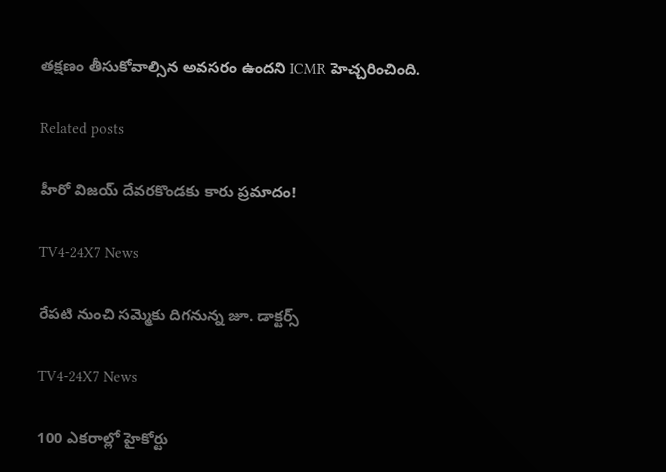తక్షణం తీసుకోవాల్సిన అవసరం ఉందని ICMR హెచ్చరించింది.

Related posts

హీరో విజయ్ దేవరకొండకు కారు ప్రమాదం!

TV4-24X7 News

రేపటి నుంచి సమ్మెకు దిగనున్న జూ. డాక్టర్స్

TV4-24X7 News

100 ఎకరాల్లో హైకోర్టు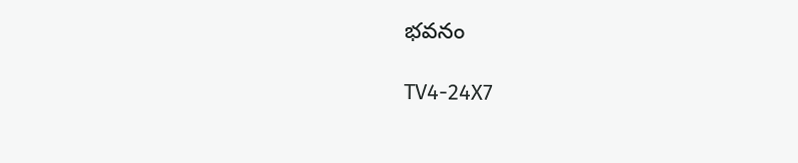భవనం

TV4-24X7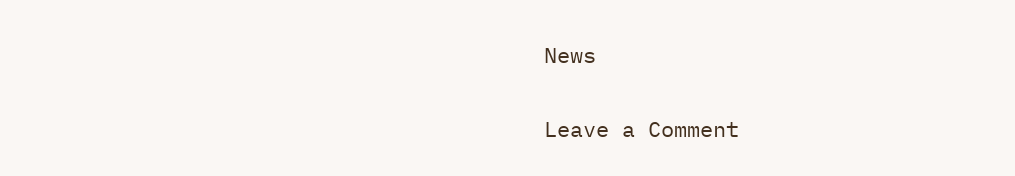News

Leave a Comment